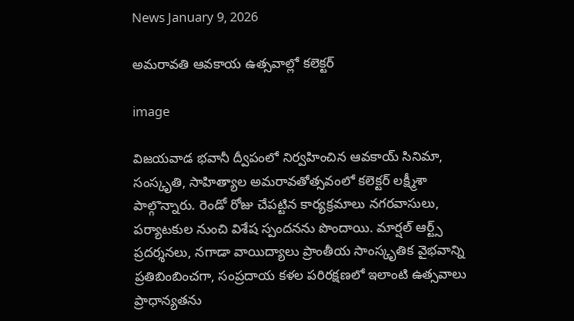News January 9, 2026

అమరావతి ఆవకాయ ఉత్సవాల్లో కలెక్టర్

image

విజయవాడ భవానీ ద్వీపంలో నిర్వహించిన ఆవకాయ్‌ సినిమా, సంస్కృతి, సాహిత్యాల అమరావతోత్సవంలో కలెక్టర్ లక్ష్మీశా పాల్గొన్నారు. రెండో రోజు చేపట్టిన కార్యక్రమాలు నగరవాసులు, పర్యాటకుల నుంచి విశేష స్పందనను పొందాయి. మార్షల్ ఆర్ట్స్ ప్రదర్శనలు, నగాడా వాయిద్యాలు ప్రాంతీయ సాంస్కృతిక వైభవాన్ని ప్రతిబింబించగా, సంప్రదాయ కళల పరిరక్షణలో ఇలాంటి ఉత్సవాలు ప్రాధాన్యతను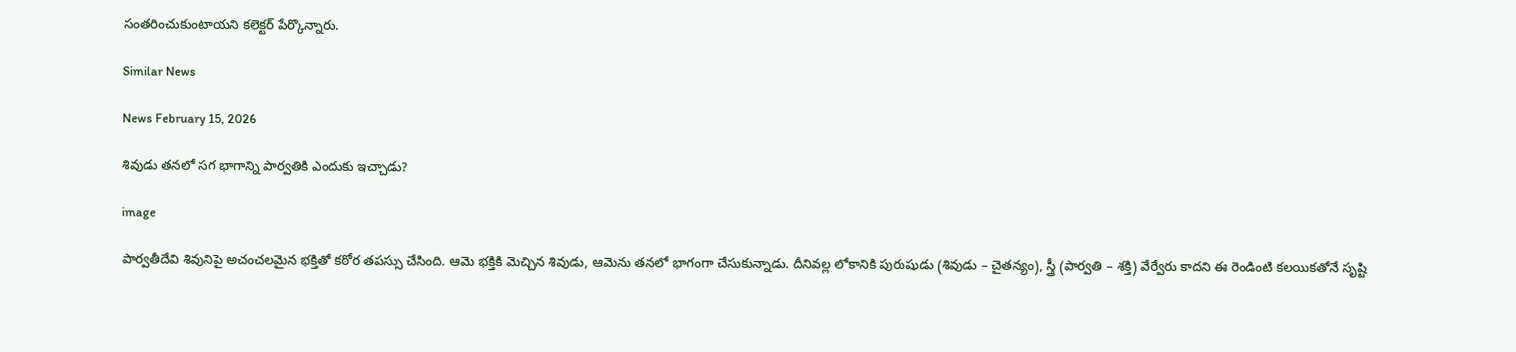సంతరించుకుంటాయని కలెక్టర్ పేర్కొన్నారు.

Similar News

News February 15, 2026

శివుడు తనలో సగ భాగాన్ని పార్వతికి ఎందుకు ఇచ్చాడు?

image

పార్వతీదేవి శివునిపై అచంచలమైన భక్తితో కఠోర తపస్సు చేసింది. ఆమె భక్తికి మెచ్చిన శివుడు, ఆమెను తనలో భాగంగా చేసుకున్నాడు. దీనివల్ల లోకానికి పురుషుడు (శివుడు – చైతన్యం), స్త్రీ (పార్వతి – శక్తి) వేర్వేరు కాదని ఈ రెండింటి కలయికతోనే సృష్టి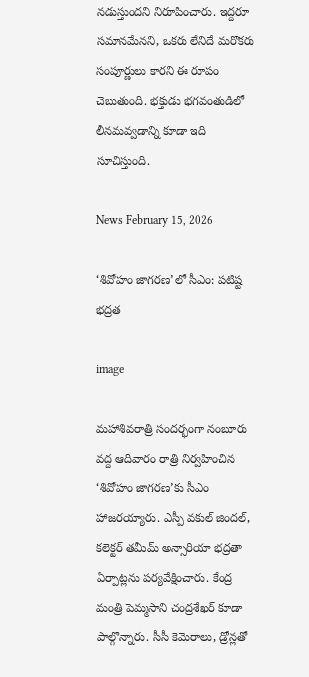నడుస్తుందని నిరూపించారు. ఇద్దరూ సమానమేనని, ఒకరు లేనిదే మరొకరు సంపూర్ణులు కారని ఈ రూపం చెబుతుంది. భక్తుడు భగవంతుడిలో లీనమవ్వడాన్ని కూడా ఇది సూచిస్తుంది.

News February 15, 2026

‘శివోహం జాగరణ’లో సీఎం: పటిష్ట భద్రత

image

మహాశివరాత్రి సందర్భంగా నంబూరు వద్ద ఆదివారం రాత్రి నిర్వహించిన ‘శివోహం జాగరణ’కు సీఎం హాజరయ్యారు. ఎస్పీ వకుల్ జిందల్, కలెక్టర్ తమీమ్ అన్సారియా భద్రతా ఏర్పాట్లను పర్యవేక్షించారు. కేంద్ర మంత్రి పెమ్మసాని చంద్రశేఖర్ కూడా పాల్గొన్నారు. సీసీ కెమెరాలు, డ్రోన్లతో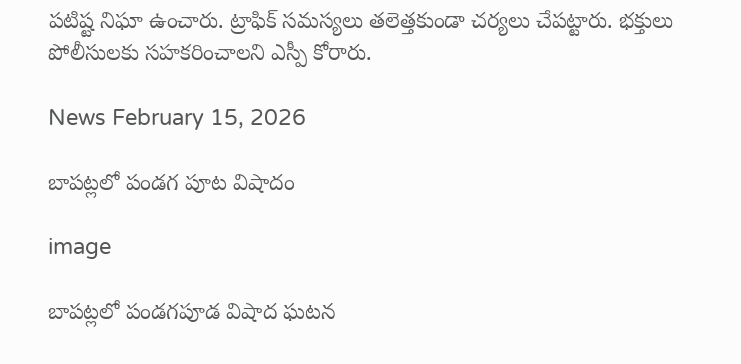పటిష్ట నిఘా ఉంచారు. ట్రాఫిక్ సమస్యలు తలెత్తకుండా చర్యలు చేపట్టారు. భక్తులు పోలీసులకు సహకరించాలని ఎస్పీ కోరారు.

News February 15, 2026

బాపట్లలో పండగ పూట విషాదం

image

బాపట్లలో పండగపూడ విషాద ఘటన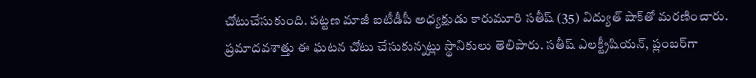చోటుచేసుకుంది. పట్టణ మాజీ ఐటీడీపీ అధ్యక్షుడు కారుమూరి సతీష్ (35) విద్యుత్ షాక్‌తో మరణించారు. ప్రమాదవశాత్తు ఈ ఘటన చోటు చేసుకున్నట్లు స్థానికులు తెలిపారు. సతీష్ ఎలక్ట్రీషియన్, ప్లంబర్‌గా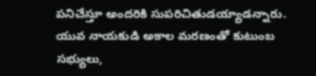పనిచేస్తూ అందరికి సుపరిచితుడయ్యాడన్నారు. యువ నాయకుడి అకాల మరణంతో కుటుంబ సభ్యులు,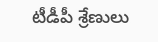టీడీపీ శ్రేణులు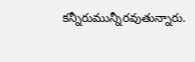కన్నీరుమున్నీరవుతున్నారు.